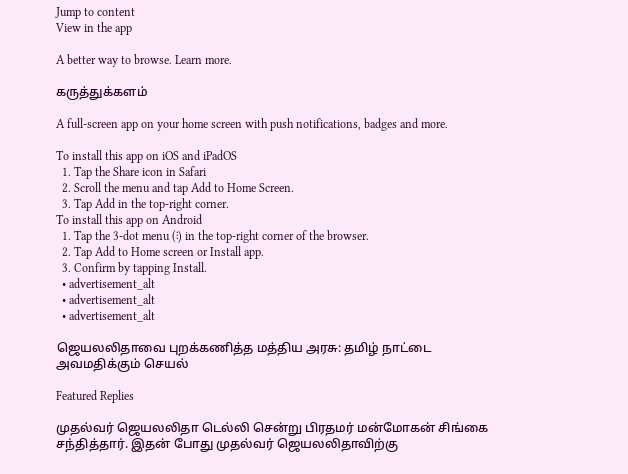Jump to content
View in the app

A better way to browse. Learn more.

கருத்துக்களம்

A full-screen app on your home screen with push notifications, badges and more.

To install this app on iOS and iPadOS
  1. Tap the Share icon in Safari
  2. Scroll the menu and tap Add to Home Screen.
  3. Tap Add in the top-right corner.
To install this app on Android
  1. Tap the 3-dot menu (⋮) in the top-right corner of the browser.
  2. Tap Add to Home screen or Install app.
  3. Confirm by tapping Install.
  • advertisement_alt
  • advertisement_alt
  • advertisement_alt

ஜெயலலிதாவை புறக்கணித்த மத்திய அரசு: தமிழ் நாட்டை அவமதிக்கும் செயல்

Featured Replies

முதல்வர் ஜெயலலிதா டெல்லி சென்று பிரதமர் மன்மோகன் சிங்கை சந்தித்தார். இதன் போது முதல்வர் ஜெயலலிதாவிற்கு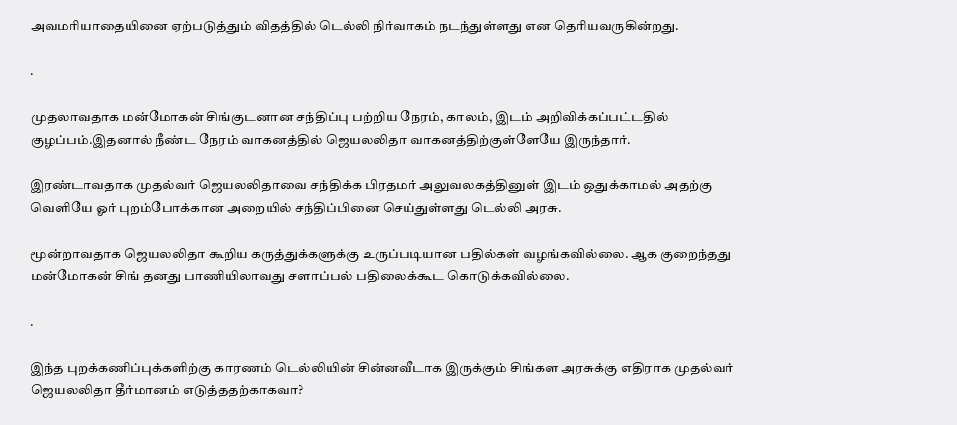அவமரியாதையினை ஏற்படுத்தும் விதத்தில் டெல்லி நிர்வாகம் நடந்துள்ளது என தெரியவருகின்றது.

.

முதலாவதாக மன்மோகன் சிங்குடனான சந்திப்பு பற்றிய நேரம், காலம், இடம் அறிவிக்கப்பட்டதில் குழப்பம்.இதனால் நீண்ட நேரம் வாகனத்தில் ஜெயலலிதா வாகனத்திற்குள்ளேயே இருந்தார்.

இரண்டாவதாக முதல்வர் ஜெயலலிதாவை சந்திக்க பிரதமர் அலுவலகத்தினுள் இடம் ஒதுக்காமல் அதற்கு வெளியே ஓர் புறம்போக்கான அறையில் சந்திப்பினை செய்துள்ளது டெல்லி அரசு.

மூன்றாவதாக ஜெயலலிதா கூறிய கருத்துக்களுக்கு உருப்படியான பதில்கள் வழங்கவில்லை. ஆக குறைந்தது மன்மோகன் சிங் தனது பாணியிலாவது சளாப்பல் பதிலைக்கூட கொடுக்கவில்லை.

.

இந்த புறக்கணிப்புக்களிற்கு காரணம் டெல்லியின் சின்னவீடாக இருக்கும் சிங்கள அரசுக்கு எதிராக முதல்வர் ஜெயலலிதா தீர்மானம் எடுத்ததற்காகவா?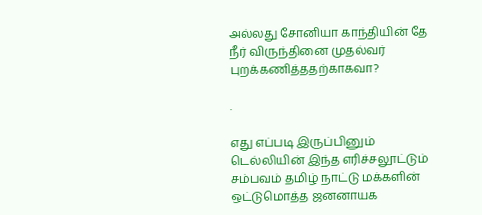அல்லது சோனியா காந்தியின் தே நீர் விருந்தினை முதல்வர் புறக்கணித்ததற்காகவா?

.

எது எப்படி இருப்பினும் டெல்லியின் இந்த எரிச்சலூட்டும் சம்பவம் தமிழ் நாட்டு மக்களின் ஒட்டுமொத்த ஜனனாயக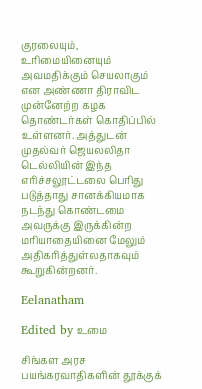குரலையும், உரிமையினையும் அவமதிக்கும் செயலாகும் என அண்ணா திராவிட முன்னேற்ற கழக தொண்டர்கள் கொதிப்பில் உள்ளனர். அத்துடன் முதல்வர் ஜெயலலிதா டெல்லியின் இந்த எரிச்சலூட்டலை பெரிது படுத்தாது சானக்கியமாக நடந்து கொண்டமை அவருக்கு இருக்கின்ற மரியாதையினை மேலும் அதிகரித்துள்லதாகவும் கூறுகின்றனர்.

Eelanatham

Edited by உமை

சிங்கள அரச பயங்கரவாதிகளின் தூக்குக்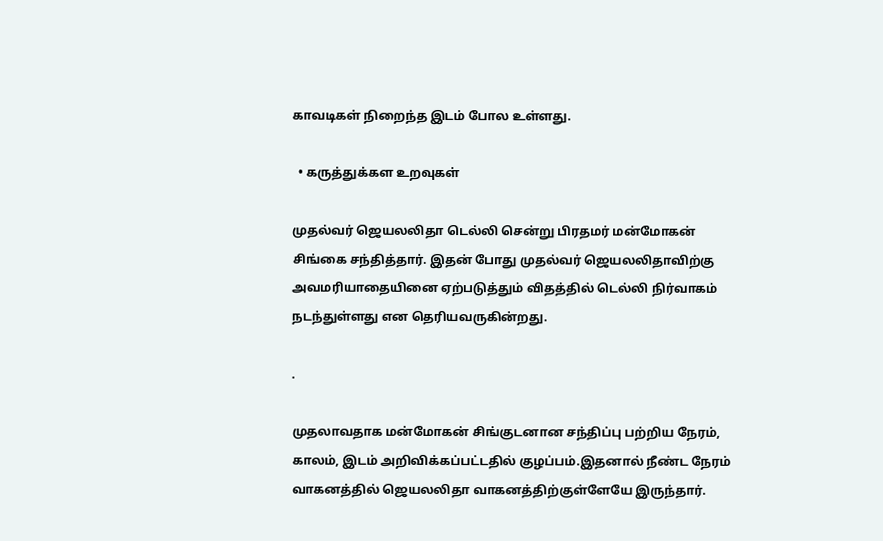காவடிகள் நிறைந்த இடம் போல உள்ளது.

  • கருத்துக்கள உறவுகள்

முதல்வர் ஜெயலலிதா டெல்லி சென்று பிரதமர் மன்மோகன் சிங்கை சந்தித்தார். இதன் போது முதல்வர் ஜெயலலிதாவிற்கு அவமரியாதையினை ஏற்படுத்தும் விதத்தில் டெல்லி நிர்வாகம் நடந்துள்ளது என தெரியவருகின்றது.

.

முதலாவதாக மன்மோகன் சிங்குடனான சந்திப்பு பற்றிய நேரம், காலம், இடம் அறிவிக்கப்பட்டதில் குழப்பம்.இதனால் நீண்ட நேரம் வாகனத்தில் ஜெயலலிதா வாகனத்திற்குள்ளேயே இருந்தார்.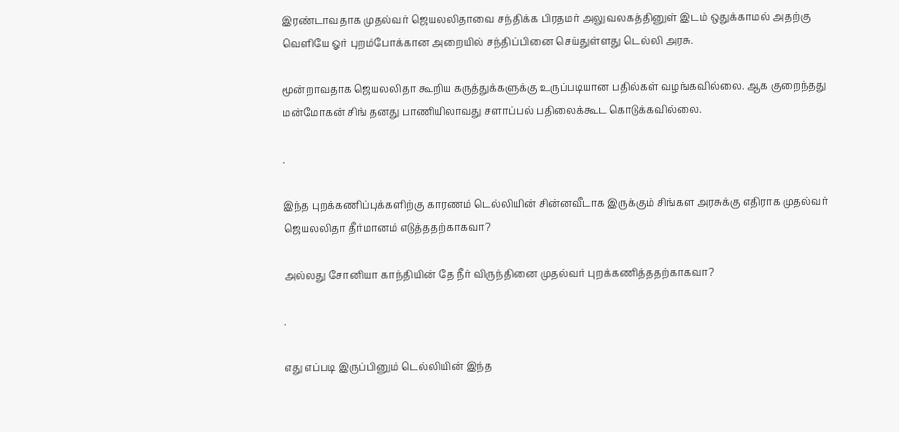இரண்டாவதாக முதல்வர் ஜெயலலிதாவை சந்திக்க பிரதமர் அலுவலகத்தினுள் இடம் ஒதுக்காமல் அதற்கு வெளியே ஓர் புறம்போக்கான அறையில் சந்திப்பினை செய்துள்ளது டெல்லி அரசு.

மூன்றாவதாக ஜெயலலிதா கூறிய கருத்துக்களுக்கு உருப்படியான பதில்கள் வழங்கவில்லை. ஆக குறைந்தது மன்மோகன் சிங் தனது பாணியிலாவது சளாப்பல் பதிலைக்கூட கொடுக்கவில்லை.

.

இந்த புறக்கணிப்புக்களிற்கு காரணம் டெல்லியின் சின்னவீடாக இருக்கும் சிங்கள அரசுக்கு எதிராக முதல்வர் ஜெயலலிதா தீர்மானம் எடுத்ததற்காகவா?

அல்லது சோனியா காந்தியின் தே நீர் விருந்தினை முதல்வர் புறக்கணித்ததற்காகவா?

.

எது எப்படி இருப்பினும் டெல்லியின் இந்த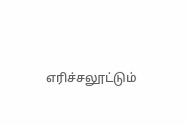எரிச்சலூட்டும்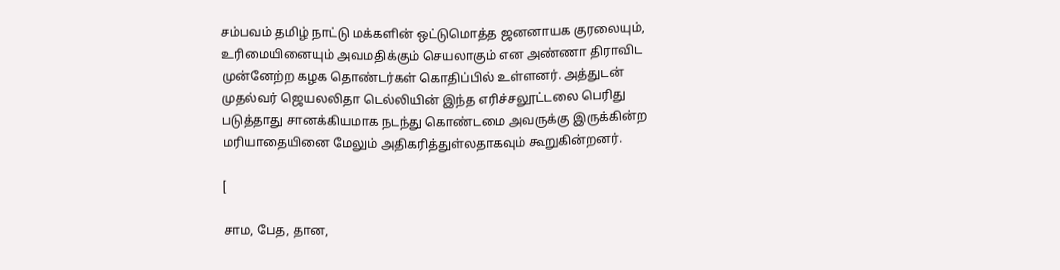சம்பவம் தமிழ் நாட்டு மக்களின் ஒட்டுமொத்த ஜனனாயக குரலையும், உரிமையினையும் அவமதிக்கும் செயலாகும் என அண்ணா திராவிட முன்னேற்ற கழக தொண்டர்கள் கொதிப்பில் உள்ளனர். அத்துடன் முதல்வர் ஜெயலலிதா டெல்லியின் இந்த எரிச்சலூட்டலை பெரிது படுத்தாது சானக்கியமாக நடந்து கொண்டமை அவருக்கு இருக்கின்ற மரியாதையினை மேலும் அதிகரித்துள்லதாகவும் கூறுகின்றனர்.

[

சாம, பேத, தான,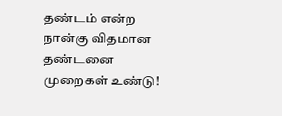தண்டம் என்ற நான்கு விதமான தண்டனை முறைகள் உண்டு!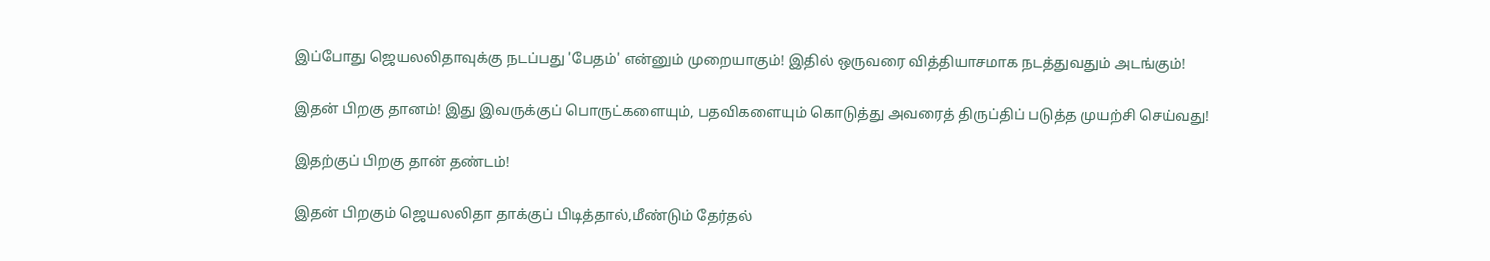இப்போது ஜெயலலிதாவுக்கு நடப்பது 'பேதம்' என்னும் முறையாகும்! இதில் ஒருவரை வித்தியாசமாக நடத்துவதும் அடங்கும்!

இதன் பிறகு தானம்! இது இவருக்குப் பொருட்களையும், பதவிகளையும் கொடுத்து அவரைத் திருப்திப் படுத்த முயற்சி செய்வது!

இதற்குப் பிறகு தான் தண்டம்!

இதன் பிறகும் ஜெயலலிதா தாக்குப் பிடித்தால்,மீண்டும் தேர்தல்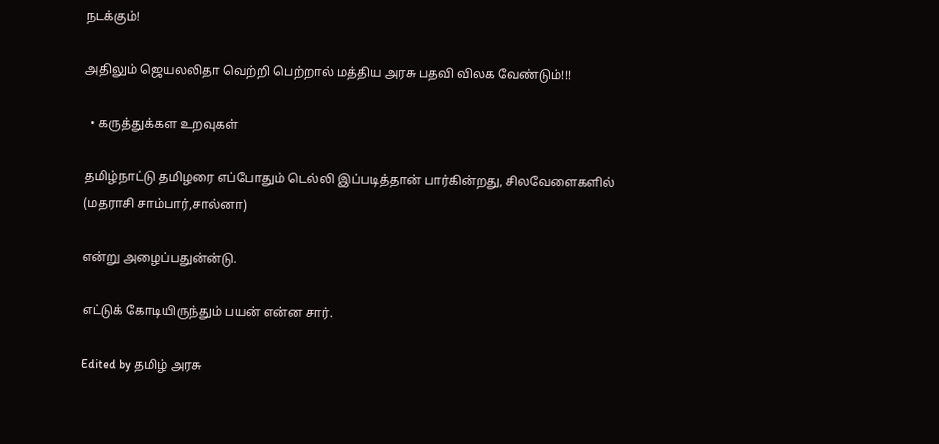நடக்கும்!

அதிலும் ஜெயலலிதா வெற்றி பெற்றால் மத்திய அரசு பதவி விலக வேண்டும்!!!

  • கருத்துக்கள உறவுகள்

தமிழ்நாட்டு தமிழரை எப்போதும் டெல்லி இப்படித்தான் பார்கின்றது, சிலவேளைகளில் (மதராசி சாம்பார்,சால்னா)

என்று அழைப்பதுன்ன்டு.

எட்டுக் கோடியிருந்தும் பயன் என்ன சார்.

Edited by தமிழ் அரசு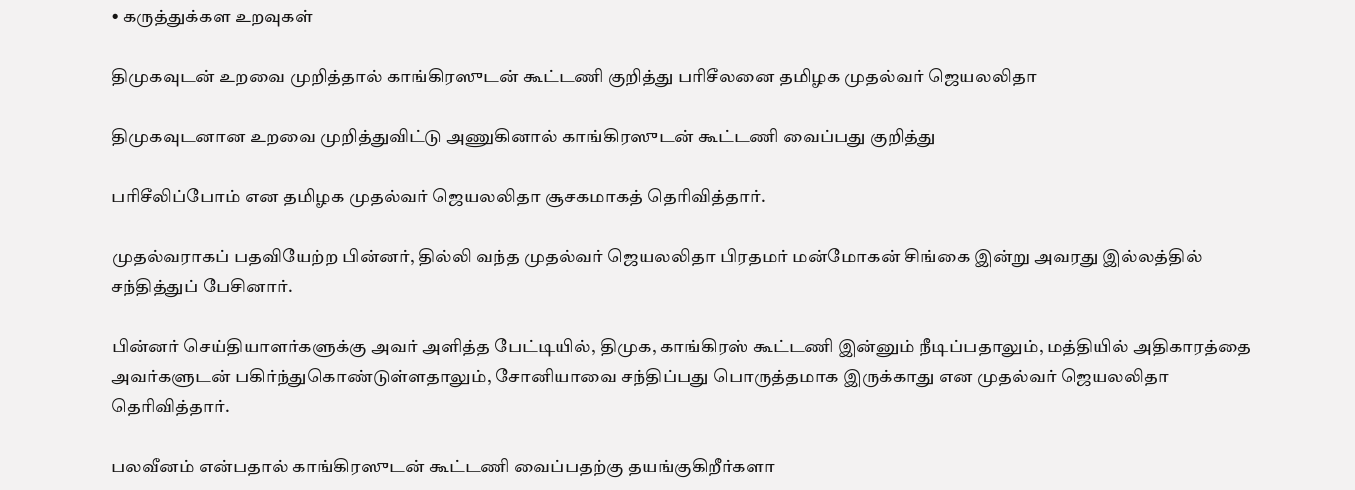• கருத்துக்கள உறவுகள்

திமுகவுடன் உறவை முறித்தால் காங்கிரஸுடன் கூட்டணி குறித்து பரிசீலனை தமிழக முதல்வர் ஜெயலலிதா

திமுகவுடனான உறவை முறித்துவிட்டு அணுகினால் காங்கிரஸுடன் கூட்டணி வைப்பது குறித்து

பரிசீலிப்போம் என தமிழக முதல்வர் ஜெயலலிதா சூசகமாகத் தெரிவித்தார்.

முதல்வராகப் பதவியேற்ற பின்னர், தில்லி வந்த முதல்வர் ஜெயலலிதா பிரதமர் மன்மோகன் சிங்கை இன்று அவரது இல்லத்தில் சந்தித்துப் பேசினார்.

பின்னர் செய்தியாளர்களுக்கு அவர் அளித்த பேட்டியில், திமுக, காங்கிரஸ் கூட்டணி இன்னும் நீடிப்பதாலும், மத்தியில் அதிகாரத்தை அவர்களுடன் பகிர்ந்துகொண்டுள்ளதாலும், சோனியாவை சந்திப்பது பொருத்தமாக இருக்காது என முதல்வர் ஜெயலலிதா தெரிவித்தார்.

பலவீனம் என்பதால் காங்கிரஸுடன் கூட்டணி வைப்பதற்கு தயங்குகிறீர்களா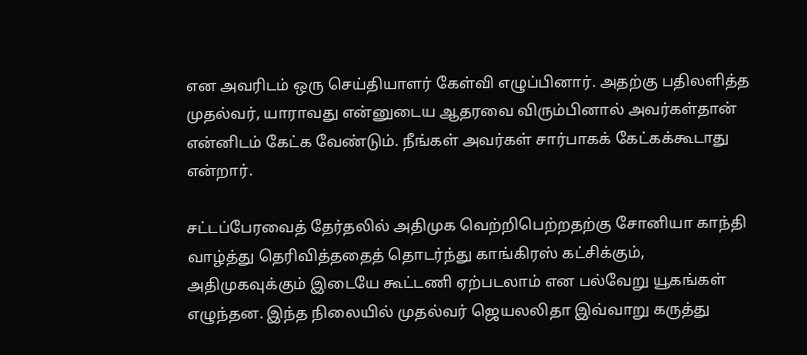என அவரிடம் ஒரு செய்தியாளர் கேள்வி எழுப்பினார். அதற்கு பதிலளித்த முதல்வர், யாராவது என்னுடைய ஆதரவை விரும்பினால் அவர்கள்தான் என்னிடம் கேட்க வேண்டும். நீங்கள் அவர்கள் சார்பாகக் கேட்கக்கூடாது என்றார்.

சட்டப்பேரவைத் தேர்தலில் அதிமுக வெற்றிபெற்றதற்கு சோனியா காந்தி வாழ்த்து தெரிவித்ததைத் தொடர்ந்து காங்கிரஸ் கட்சிக்கும், அதிமுகவுக்கும் இடையே கூட்டணி ஏற்படலாம் என பல்வேறு யூகங்கள் எழுந்தன. இந்த நிலையில் முதல்வர் ஜெயலலிதா இவ்வாறு கருத்து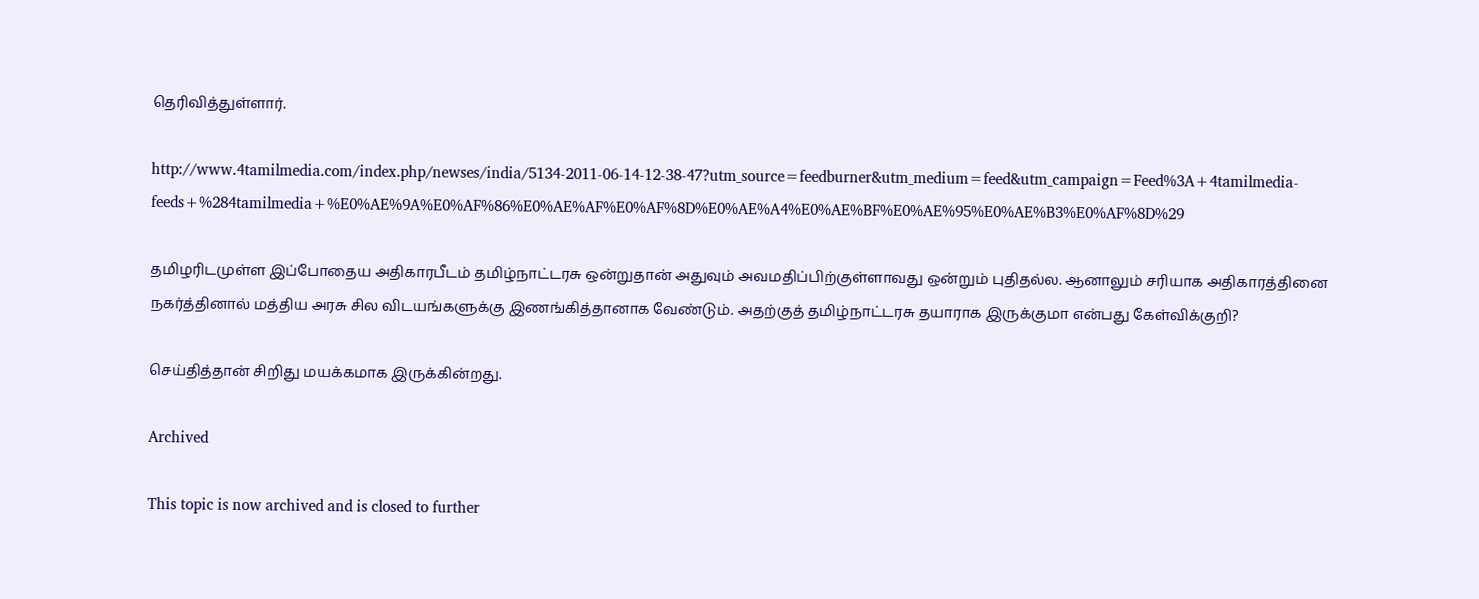தெரிவித்துள்ளார்.

http://www.4tamilmedia.com/index.php/newses/india/5134-2011-06-14-12-38-47?utm_source=feedburner&utm_medium=feed&utm_campaign=Feed%3A+4tamilmedia-feeds+%284tamilmedia+%E0%AE%9A%E0%AF%86%E0%AE%AF%E0%AF%8D%E0%AE%A4%E0%AE%BF%E0%AE%95%E0%AE%B3%E0%AF%8D%29

தமிழரிடமுள்ள இப்போதைய அதிகாரபீடம் தமிழ்நாட்டரசு ஒன்றுதான் அதுவும் அவமதிப்பிற்குள்ளாவது ஒன்றும் புதிதல்ல. ஆனாலும் சரியாக அதிகாரத்தினை நகர்த்தினால் மத்திய அரசு சில விடயங்களுக்கு இணங்கித்தானாக வேண்டும். அதற்குத் தமிழ்நாட்டரசு தயாராக இருக்குமா என்பது கேள்விக்குறி?

செய்தித்தான் சிறிது மயக்கமாக இருக்கின்றது.

Archived

This topic is now archived and is closed to further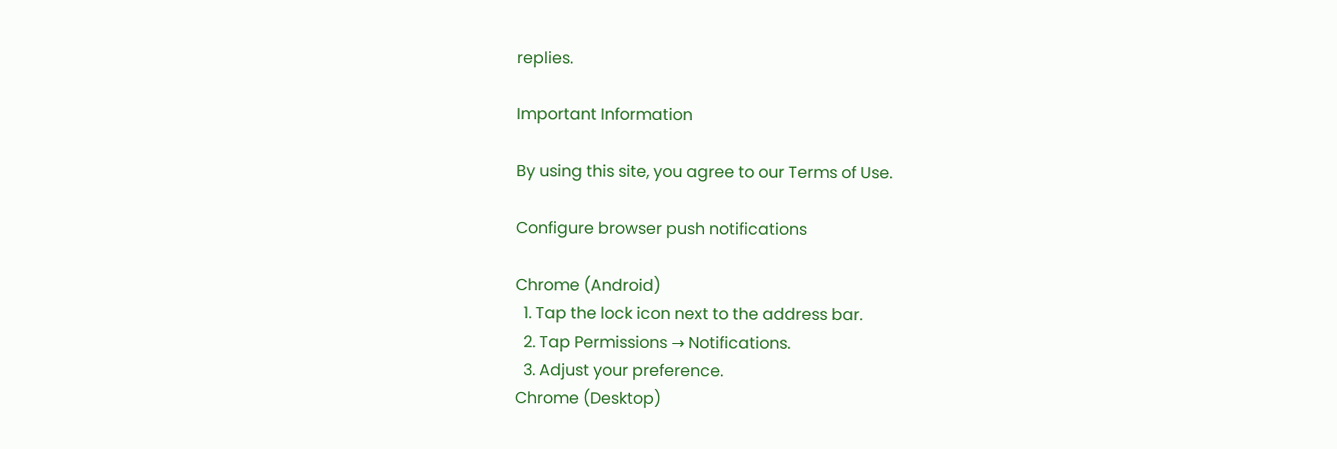replies.

Important Information

By using this site, you agree to our Terms of Use.

Configure browser push notifications

Chrome (Android)
  1. Tap the lock icon next to the address bar.
  2. Tap Permissions → Notifications.
  3. Adjust your preference.
Chrome (Desktop)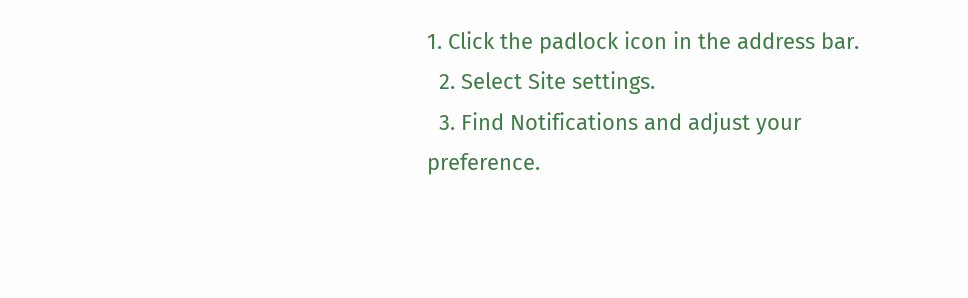1. Click the padlock icon in the address bar.
  2. Select Site settings.
  3. Find Notifications and adjust your preference.